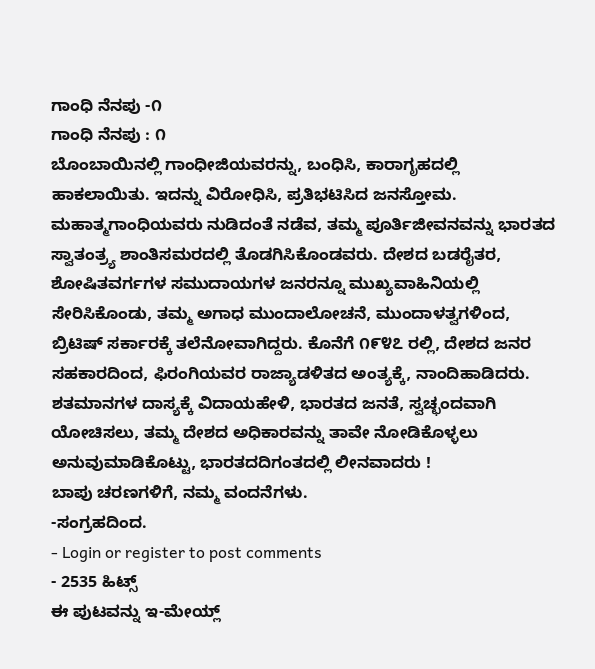ಗಾಂಧಿ ನೆನಪು -೧
ಗಾಂಧಿ ನೆನಪು : ೧
ಬೊಂಬಾಯಿನಲ್ಲಿ ಗಾಂಧೀಜಿಯವರನ್ನು, ಬಂಧಿಸಿ, ಕಾರಾಗೃಹದಲ್ಲಿ ಹಾಕಲಾಯಿತು. ಇದನ್ನು ವಿರೋಧಿಸಿ, ಪ್ರತಿಭಟಿಸಿದ ಜನಸ್ತೋಮ.
ಮಹಾತ್ಮಗಾಂಧಿಯವರು ನುಡಿದಂತೆ ನಡೆವ, ತಮ್ಮ ಪೂರ್ತಿಜೀವನವನ್ನು ಭಾರತದ ಸ್ವಾತಂತ್ರ್ಯ ಶಾಂತಿಸಮರದಲ್ಲಿ ತೊಡಗಿಸಿಕೊಂಡವರು. ದೇಶದ ಬಡರೈತರ, ಶೋಷಿತವರ್ಗಗಳ ಸಮುದಾಯಗಳ ಜನರನ್ನೂ ಮುಖ್ಯವಾಹಿನಿಯಲ್ಲಿ ಸೇರಿಸಿಕೊಂಡು, ತಮ್ಮ ಅಗಾಧ ಮುಂದಾಲೋಚನೆ, ಮುಂದಾಳತ್ವಗಳಿಂದ, ಬ್ರಿಟಿಷ್ ಸರ್ಕಾರಕ್ಕೆ ತಲೆನೋವಾಗಿದ್ದರು. ಕೊನೆಗೆ ೧೯೪೭ ರಲ್ಲಿ, ದೇಶದ ಜನರ ಸಹಕಾರದಿಂದ, ಫಿರಂಗಿಯವರ ರಾಜ್ಯಾಡಳಿತದ ಅಂತ್ಯಕ್ಕೆ, ನಾಂದಿಹಾಡಿದರು. ಶತಮಾನಗಳ ದಾಸ್ಯಕ್ಕೆ ವಿದಾಯಹೇಳಿ, ಭಾರತದ ಜನತೆ, ಸ್ವಚ್ಛಂದವಾಗಿ ಯೋಚಿಸಲು, ತಮ್ಮ ದೇಶದ ಅಧಿಕಾರವನ್ನು ತಾವೇ ನೋಡಿಕೊಳ್ಳಲು ಅನುವುಮಾಡಿಕೊಟ್ಟು, ಭಾರತದದಿಗಂತದಲ್ಲಿ ಲೀನವಾದರು !
ಬಾಪು ಚರಣಗಳಿಗೆ, ನಮ್ಮ ವಂದನೆಗಳು.
-ಸಂಗ್ರಹದಿಂದ.
- Login or register to post comments
- 2535 ಹಿಟ್ಸ್
ಈ ಪುಟವನ್ನು ಇ-ಮೇಯ್ಲ್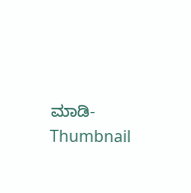ಮಾಡಿ- Thumbnail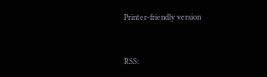Printer-friendly version


RSS: